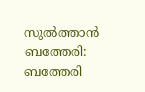സുൽത്താൻ ബത്തേരി: ബത്തേരി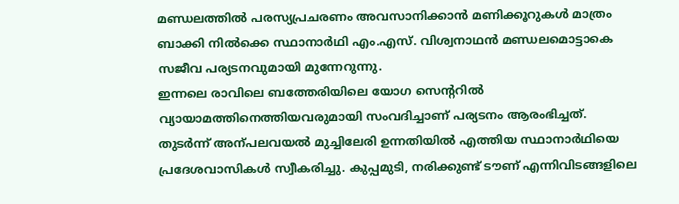മണ്ഡലത്തിൽ പരസ്യപ്രചരണം അവസാനിക്കാൻ മണിക്കൂറുകൾ മാത്രം ബാക്കി നിൽക്കെ സ്ഥാനാർഥി എം.എസ്. വിശ്വനാഥൻ മണ്ഡലമൊട്ടാകെ സജീവ പര്യടനവുമായി മുന്നേറുന്നു.
ഇന്നലെ രാവിലെ ബത്തേരിയിലെ യോഗ സെന്ററിൽ വ്യായാമത്തിനെത്തിയവരുമായി സംവദിച്ചാണ് പര്യടനം ആരംഭിച്ചത്. തുടർന്ന് അന്പലവയൽ മുച്ചിലേരി ഉന്നതിയിൽ എത്തിയ സ്ഥാനാർഥിയെ പ്രദേശവാസികൾ സ്വീകരിച്ചു. കുപ്പമുടി, നരിക്കുണ്ട് ടൗണ് എന്നിവിടങ്ങളിലെ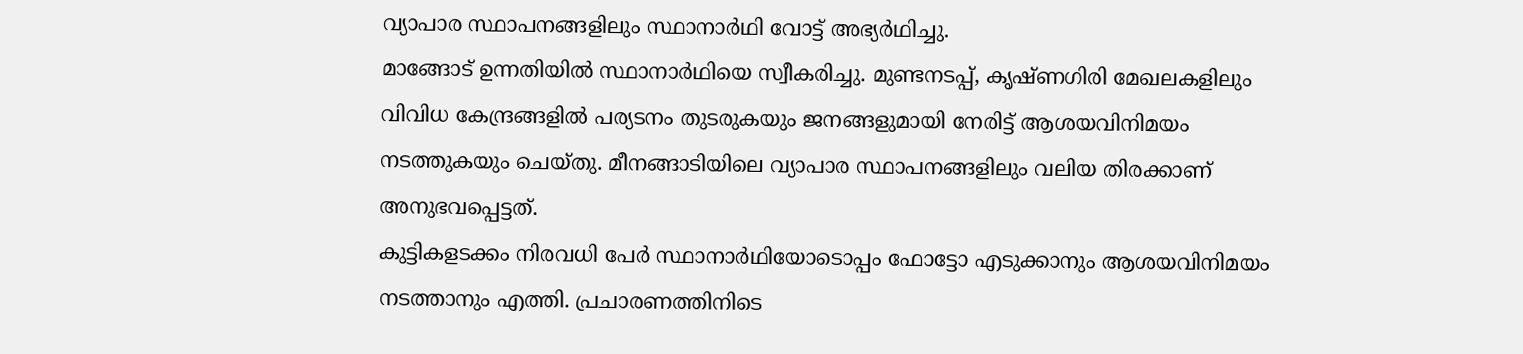വ്യാപാര സ്ഥാപനങ്ങളിലും സ്ഥാനാർഥി വോട്ട് അഭ്യർഥിച്ചു.
മാങ്ങോട് ഉന്നതിയിൽ സ്ഥാനാർഥിയെ സ്വീകരിച്ചു. മുണ്ടനടപ്പ്, കൃഷ്ണഗിരി മേഖലകളിലും വിവിധ കേന്ദ്രങ്ങളിൽ പര്യടനം തുടരുകയും ജനങ്ങളുമായി നേരിട്ട് ആശയവിനിമയം നടത്തുകയും ചെയ്തു. മീനങ്ങാടിയിലെ വ്യാപാര സ്ഥാപനങ്ങളിലും വലിയ തിരക്കാണ് അനുഭവപ്പെട്ടത്.
കുട്ടികളടക്കം നിരവധി പേർ സ്ഥാനാർഥിയോടൊപ്പം ഫോട്ടോ എടുക്കാനും ആശയവിനിമയം നടത്താനും എത്തി. പ്രചാരണത്തിനിടെ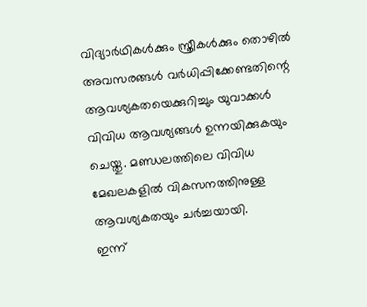വിദ്യാർഥികൾക്കും സ്ത്രീകൾക്കും തൊഴിൽ അവസരങ്ങൾ വർധിപ്പിക്കേണ്ടതിന്റെ ആവശ്യകതയെക്കുറിച്ചും യുവാക്കൾ വിവിധ ആവശ്യങ്ങൾ ഉന്നയിക്കുകയും ചെയ്തു. മണ്ഡലത്തിലെ വിവിധ മേഖലകളിൽ വികസനത്തിനുള്ള ആവശ്യകതയും ചർച്ചയായി.
ഇന്ന്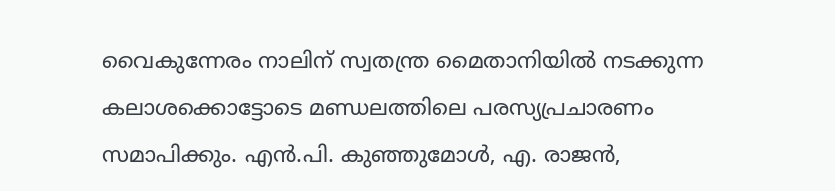വൈകുന്നേരം നാലിന് സ്വതന്ത്ര മൈതാനിയിൽ നടക്കുന്ന കലാശക്കൊട്ടോടെ മണ്ഡലത്തിലെ പരസ്യപ്രചാരണം സമാപിക്കും. എൻ.പി. കുഞ്ഞുമോൾ, എ. രാജൻ,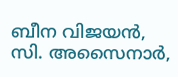ബീന വിജയൻ, സി. അസൈനാർ,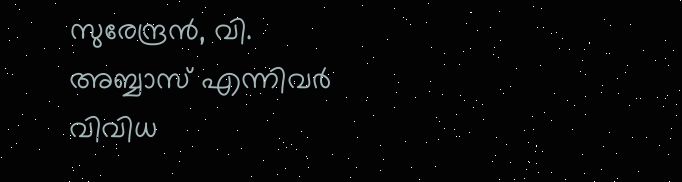സുരേന്ദ്രൻ, വി. അബ്ബാസ് എന്നിവർ വിവിധ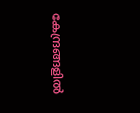കേന്ദ്രങ്ങളിൽ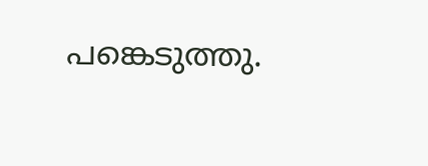പങ്കെടുത്തു.